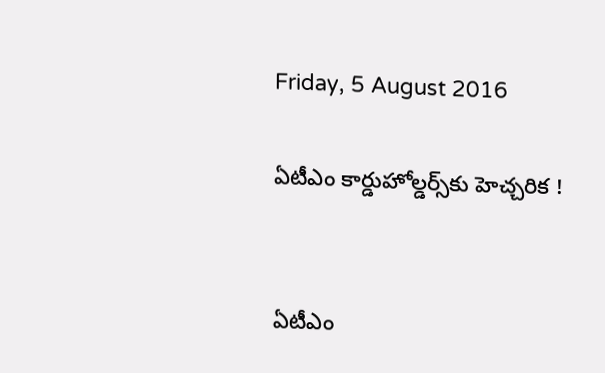Friday, 5 August 2016

ఏటీఎం కార్డుహోల్డర్స్‌కు హెచ్చరిక !


ఏటీఎం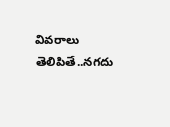వివరాలు తెలిపితే..నగదు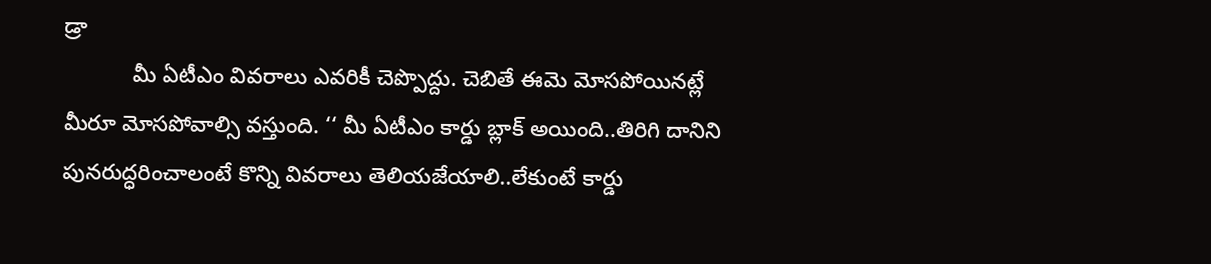డ్రా
           మీ ఏటీఎం వివరాలు ఎవరికీ చెప్పొద్దు. చెబితే ఈమె మోసపోయినట్లే మీరూ మోసపోవాల్సి వస్తుంది. ‘‘ మీ ఏటీఎం కార్డు బ్లాక్‌ అయింది..తిరిగి దానిని పునరుద్ధరించాలంటే కొన్ని వివరాలు తెలియజేయాలి..లేకుంటే కార్డు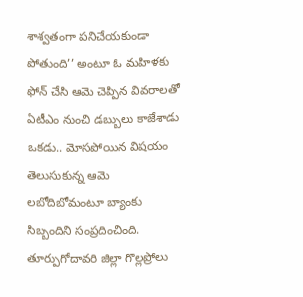శాశ్వతంగా పనిచేయకుండా పోతుంది’’ అంటూ ఓ మహిళకు ఫోన్ చేసి ఆమె చెప్పిన వివరాలతో ఏటీఎం నుంచి డబ్బులు కాజేశాడు ఒకడు.. మోసపోయిన విషయం తెలుసుకున్న ఆమె లబోదిబోమంటూ బ్యాంకు సిబ్బందిని సంప్రదించింది. తూర్పుగోదావరి జిల్లా గొల్లప్రోలు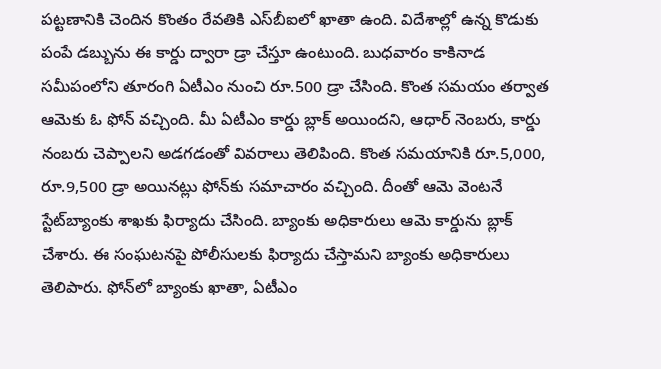పట్టణానికి చెందిన కొంతం రేవతికి ఎస్‌బీఐలో ఖాతా ఉంది. విదేశాల్లో ఉన్న కొడుకు పంపే డబ్బును ఈ కార్డు ద్వారా డ్రా చేస్తూ ఉంటుంది. బుధవారం కాకినాడ సమీపంలోని తూరంగి ఏటీఎం నుంచి రూ.500 డ్రా చేసింది. కొంత సమయం తర్వాత ఆమెకు ఓ ఫోన్‌ వచ్చింది. మీ ఏటీఎం కార్డు బ్లాక్‌ అయిందని, ఆధార్‌ నెంబరు, కార్డు నంబరు చెప్పాలని అడగడంతో వివరాలు తెలిపింది. కొంత సమయానికి రూ.5,000, రూ.9,500 డ్రా అయినట్లు ఫోన్‌కు సమాచారం వచ్చింది. దీంతో ఆమె వెంటనే స్టేట్‌బ్యాంకు శాఖకు ఫిర్యాదు చేసింది. బ్యాంకు అధికారులు ఆమె కార్డును బ్లాక్‌ చేశారు. ఈ సంఘటనపై పోలీసులకు ఫిర్యాదు చేస్తామని బ్యాంకు అధికారులు తెలిపారు. ఫోన్‌లో బ్యాంకు ఖాతా, ఏటీఎం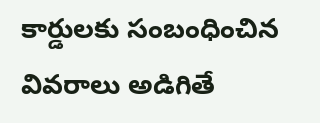కార్డులకు సంబంధించిన వివరాలు అడిగితే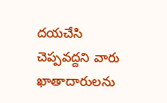దయచేసి చెప్పవద్దని వారు ఖాతాదారులను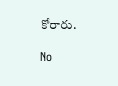కోరారు.

No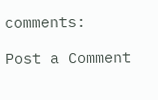comments:

Post a Comment